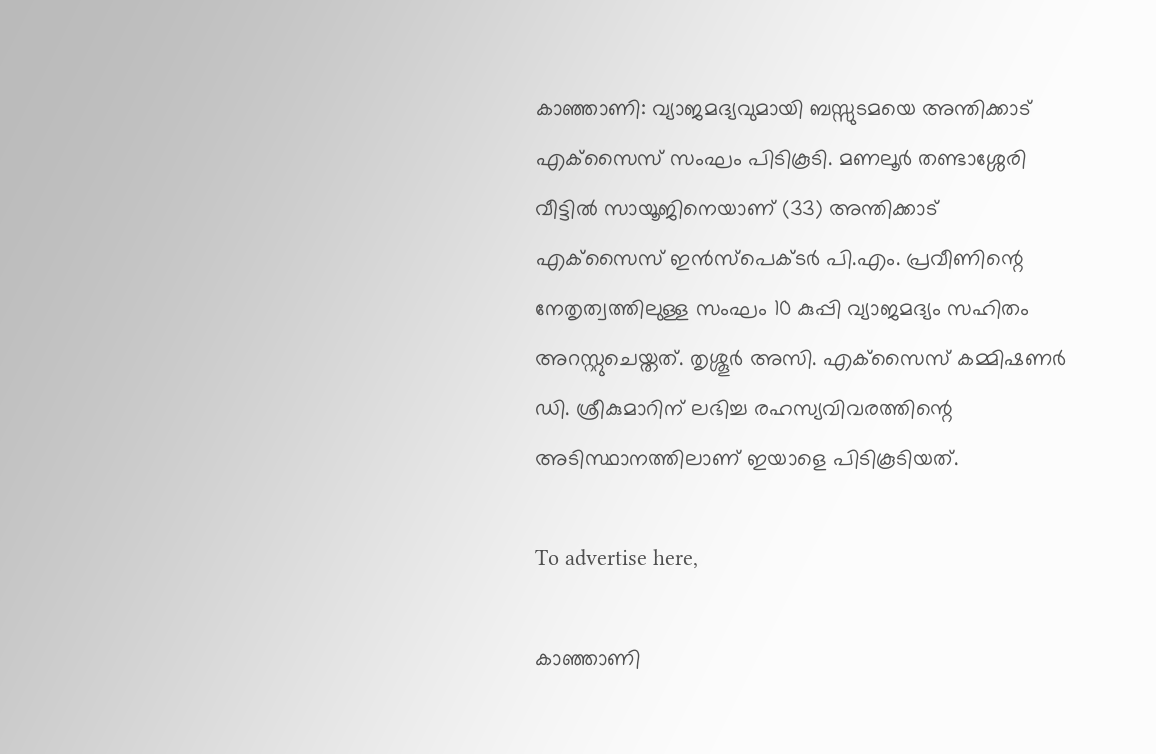കാഞ്ഞാണി: വ്യാജമദ്യവുമായി ബസ്സുടമയെ അന്തിക്കാട് എക്‌സൈസ് സംഘം പിടികൂടി. മണലൂര്‍ തണ്ടാശ്ശേരി വീട്ടില്‍ സായൂജിനെയാണ് (33) അന്തിക്കാട് എക്‌സൈസ് ഇന്‍സ്‌പെക്ടര്‍ പി.എം. പ്രവീണിന്റെ നേതൃത്വത്തിലുള്ള സംഘം 10 കുപ്പി വ്യാജമദ്യം സഹിതം അറസ്റ്റുചെയ്തത്. തൃശ്ശൂര്‍ അസി. എക്‌സൈസ് കമ്മിഷണര്‍ ഡി. ശ്രീകുമാറിന് ലഭിച്ച രഹസ്യവിവരത്തിന്റെ അടിസ്ഥാനത്തിലാണ് ഇയാളെ പിടികൂടിയത്.

To advertise here,

കാഞ്ഞാണി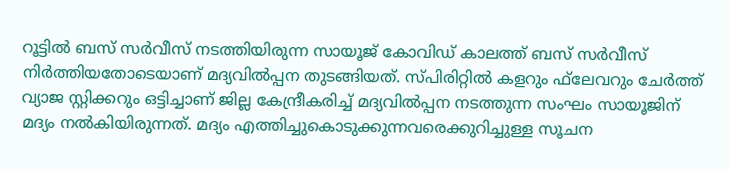റൂട്ടില്‍ ബസ് സര്‍വീസ് നടത്തിയിരുന്ന സായൂജ് കോവിഡ് കാലത്ത് ബസ് സര്‍വീസ് നിര്‍ത്തിയതോടെയാണ് മദ്യവില്‍പ്പന തുടങ്ങിയത്. സ്പിരിറ്റില്‍ കളറും ഫ്‌ലേവറും ചേര്‍ത്ത് വ്യാജ സ്റ്റിക്കറും ഒട്ടിച്ചാണ് ജില്ല കേന്ദ്രീകരിച്ച് മദ്യവില്‍പ്പന നടത്തുന്ന സംഘം സായൂജിന് മദ്യം നല്‍കിയിരുന്നത്. മദ്യം എത്തിച്ചുകൊടുക്കുന്നവരെക്കുറിച്ചുള്ള സൂചന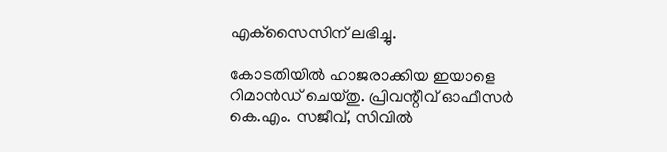എക്‌സൈസിന് ലഭിച്ചു.

കോടതിയില്‍ ഹാജരാക്കിയ ഇയാളെ റിമാന്‍ഡ് ചെയ്തു. പ്രിവന്റീവ് ഓഫീസര്‍ കെ.എം. സജീവ്, സിവില്‍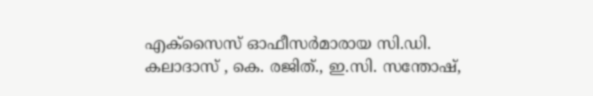എക്‌സൈസ് ഓഫീസര്‍മാരായ സി.ഡി. കലാദാസ് , കെ. രജിത്., ഇ.സി. സന്തോഷ്,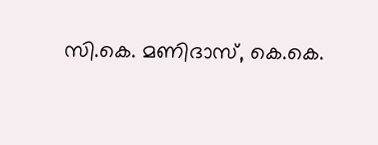സി.കെ. മണിദാസ്, കെ.കെ.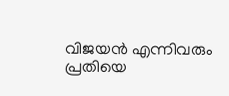വിജയന്‍ എന്നിവരും പ്രതിയെ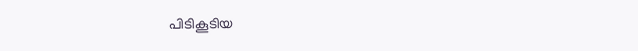പിടികൂടിയ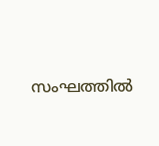സംഘത്തില്‍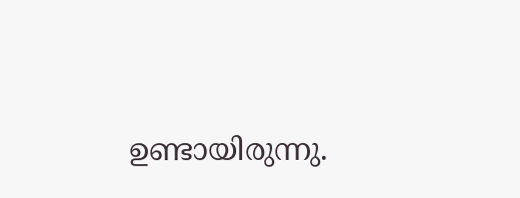ഉണ്ടായിരുന്നു.